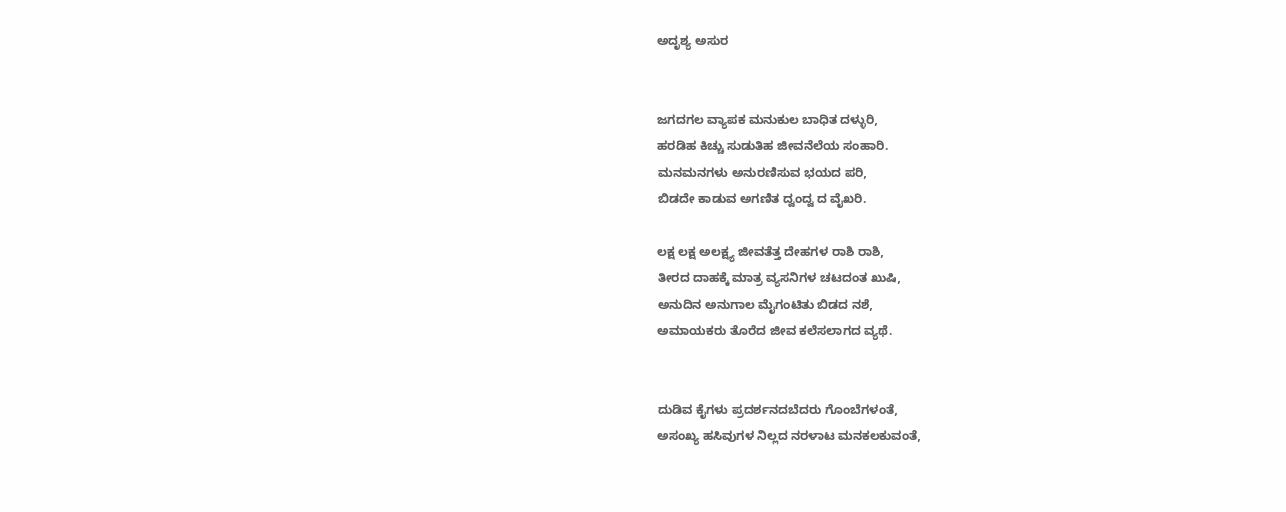ಅದೃಶ್ಯ ಅಸುರ


ಜಗದಗಲ ವ್ಯಾಪಕ ಮನುಕುಲ ಬಾಧಿತ ದಳ್ಳುರಿ,
ಹರಡಿಹ ಕಿಚ್ಚು ಸುಡುತಿಹ ಜೀವನೆಲೆಯ ಸಂಹಾರಿ.
ಮನಮನಗಳು ಅನುರಣಿಸುವ ಭಯದ ಪರಿ,
ಬಿಡದೇ ಕಾಡುವ ಅಗಣಿತ ದ್ವಂದ್ವ ದ ವೈಖರಿ.

ಲಕ್ಷ ಲಕ್ಷ ಅಲಕ್ಷ್ಯ ಜೀವತೆತ್ತ ದೇಹಗಳ ರಾಶಿ ರಾಶಿ,
ತೀರದ ದಾಹಕ್ಕೆ ಮಾತ್ರ ವ್ಯಸನಿಗಳ ಚಟದಂತ ಖುಷಿ,
ಅನುದಿನ ಅನುಗಾಲ ಮೈಗಂಟಿತು ಬಿಡದ ನಶೆ,
ಅಮಾಯಕರು ತೊರೆದ ಜೀವ ಕಲೆಸಲಾಗದ ವ್ಯಥೆ.


ದುಡಿವ ಕೈಗಳು ಪ್ರದರ್ಶನದಬೆದರು ಗೊಂಬೆಗಳಂತೆ,
ಅಸಂಖ್ಯ ಹಸಿವುಗಳ ನಿಲ್ಲದ ನರಳಾಟ ಮನಕಲಕುವಂತೆ,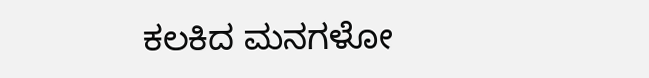ಕಲಕಿದ ಮನಗಳೋ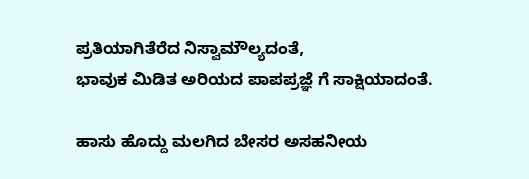ಪ್ರತಿಯಾಗಿತೆರೆದ ನಿಸ್ವಾಮೌಲ್ಯದಂತೆ,
ಭಾವುಕ ಮಿಡಿತ ಅರಿಯದ ಪಾಪಪ್ರಜ್ಞೆ ಗೆ ಸಾಕ್ಷಿಯಾದಂತೆ.

ಹಾಸು ಹೊದ್ದು ಮಲಗಿದ ಬೇಸರ ಅಸಹನೀಯ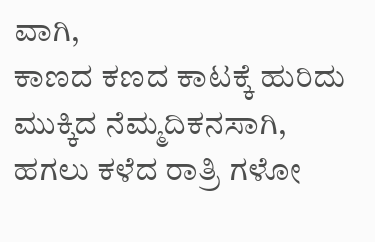ವಾಗಿ,
ಕಾಣದ ಕಣದ ಕಾಟಕ್ಕೆ ಹುರಿದು ಮುಕ್ಕಿದ ನೆಮ್ಮದಿಕನಸಾಗಿ,
ಹಗಲು ಕಳೆದ ರಾತ್ರಿ ಗಳೋ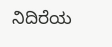ನಿದಿರೆಯ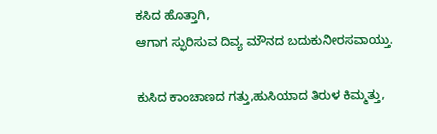ಕಸಿದ ಹೊತ್ತಾಗಿ,
ಆಗಾಗ ಸ್ಫುರಿಸುವ ದಿವ್ಯ ಮೌನದ ಬದುಕುನೀರಸವಾಯ್ತು.

ಕುಸಿದ ಕಾಂಚಾಣದ ಗತ್ತು,ಹುಸಿಯಾದ ತಿರುಳ ಕಿಮ್ಮತ್ತು,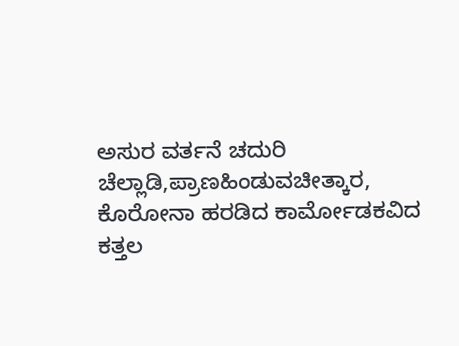ಅಸುರ ವರ್ತನೆ ಚದುರಿ ಚೆಲ್ಲಾಡಿ,ಪ್ರಾಣಹಿಂಡುವಚೀತ್ಕಾರ,
ಕೊರೋನಾ ಹರಡಿದ ಕಾರ್ಮೋಡಕವಿದ ಕತ್ತಲ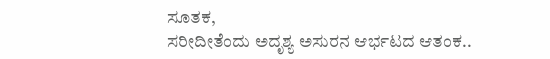ಸೂತಕ,
ಸರೀದೀತೆಂದು ಅದೃಶ್ಯ ಅಸುರನ ಆರ್ಭಟದ ಆತಂಕ..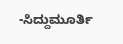-ಸಿದ್ದುಮೂರ್ತಿ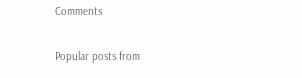Comments

Popular posts from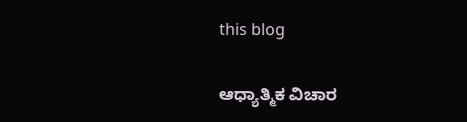this blog

ಆಧ್ಯಾತ್ಮಿಕ ವಿಚಾರ